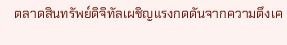ตลาดสินทรัพย์ดิจิทัลเผชิญแรงกดดันจากความตึงเค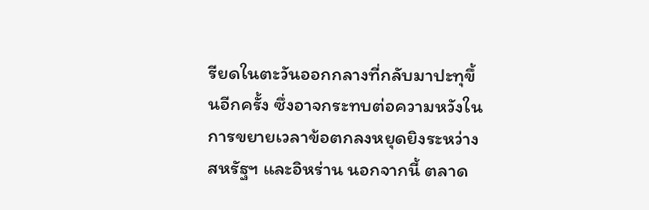รียดในตะวันออกกลางที่กลับมาปะทุขึ้นอีกครั้ง ซึ่งอาจกระทบต่อความหวังในการขยายเวลาข้อตกลงหยุดยิงระหว่างสหรัฐฯ และอิหร่าน นอกจากนี้ ตลาด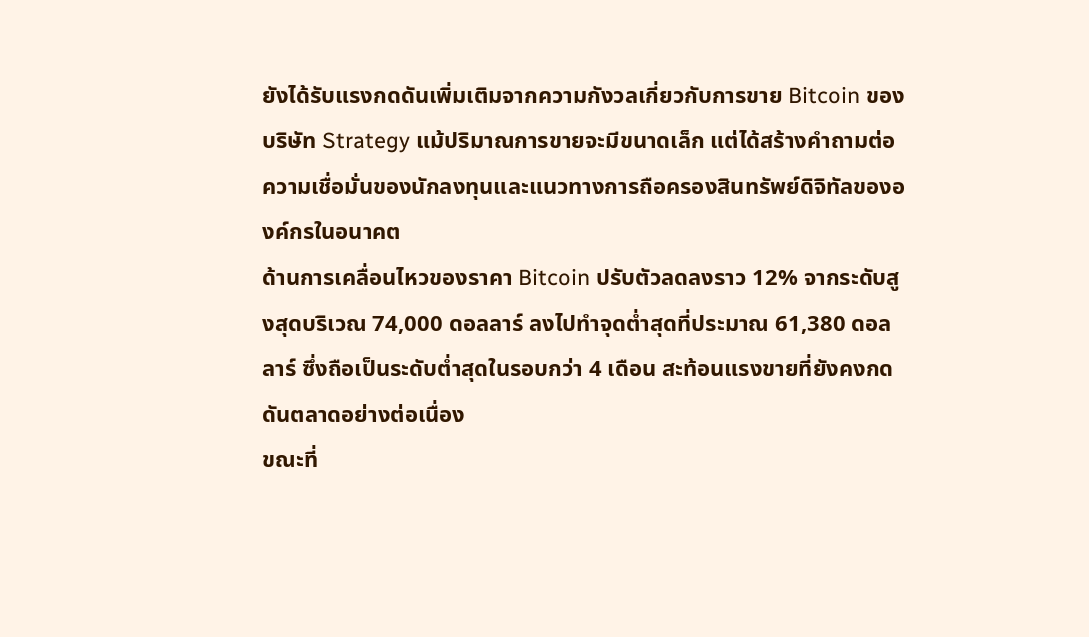ยังได้รับแรงกดดันเพิ่มเติมจากความกังวลเกี่ยวกับการขาย Bitcoin ของบริษัท Strategy แม้ปริมาณการขายจะมีขนาดเล็ก แต่ได้สร้างคำถามต่อความเชื่อมั่นของนักลงทุนและแนวทางการถือครองสินทรัพย์ดิจิทัลขององค์กรในอนาคต
ด้านการเคลื่อนไหวของราคา Bitcoin ปรับตัวลดลงราว 12% จากระดับสูงสุดบริเวณ 74,000 ดอลลาร์ ลงไปทำจุดต่ำสุดที่ประมาณ 61,380 ดอลลาร์ ซึ่งถือเป็นระดับต่ำสุดในรอบกว่า 4 เดือน สะท้อนแรงขายที่ยังคงกดดันตลาดอย่างต่อเนื่อง
ขณะที่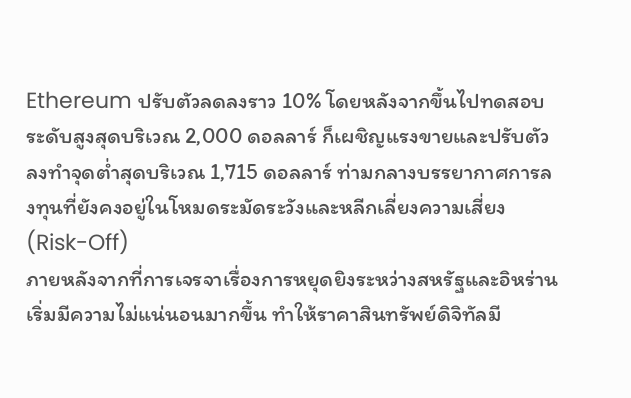Ethereum ปรับตัวลดลงราว 10% โดยหลังจากขึ้นไปทดสอบระดับสูงสุดบริเวณ 2,000 ดอลลาร์ ก็เผชิญแรงขายและปรับตัวลงทำจุดต่ำสุดบริเวณ 1,715 ดอลลาร์ ท่ามกลางบรรยากาศการลงทุนที่ยังคงอยู่ในโหมดระมัดระวังและหลีกเลี่ยงความเสี่ยง (Risk-Off)
ภายหลังจากที่การเจรจาเรื่องการหยุดยิงระหว่างสหรัฐและอิหร่านเริ่มมีความไม่แน่นอนมากขึ้น ทำให้ราคาสินทรัพย์ดิจิทัลมี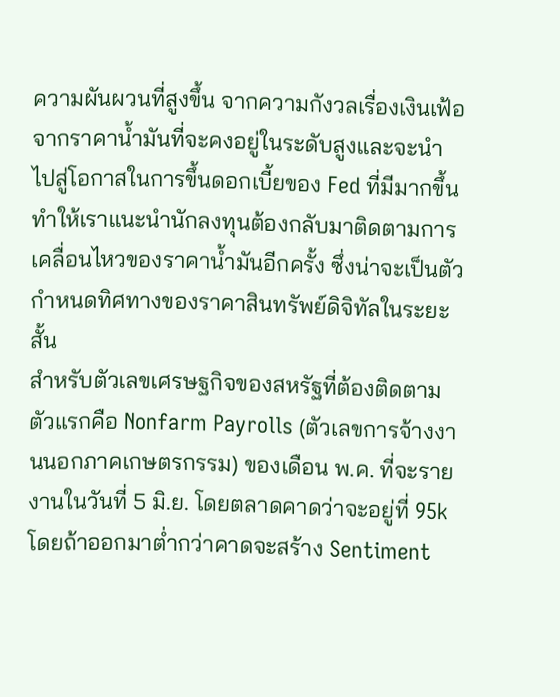ความผันผวนที่สูงขึ้น จากความกังวลเรื่องเงินเฟ้อจากราคาน้ำมันที่จะคงอยู่ในระดับสูงและจะนำไปสู่โอกาสในการขึ้นดอกเบี้ยของ Fed ที่มีมากขึ้น ทำให้เราแนะนำนักลงทุนต้องกลับมาติดตามการเคลื่อนไหวของราคาน้ำมันอีกครั้ง ซึ่งน่าจะเป็นตัวกำหนดทิศทางของราคาสินทรัพย์ดิจิทัลในระยะสั้น
สำหรับตัวเลขเศรษฐกิจของสหรัฐที่ต้องติดตามตัวแรกคือ Nonfarm Payrolls (ตัวเลขการจ้างงานนอกภาคเกษตรกรรม) ของเดือน พ.ค. ที่จะรายงานในวันที่ 5 มิ.ย. โดยตลาดคาดว่าจะอยู่ที่ 95k โดยถ้าออกมาต่ำกว่าคาดจะสร้าง Sentiment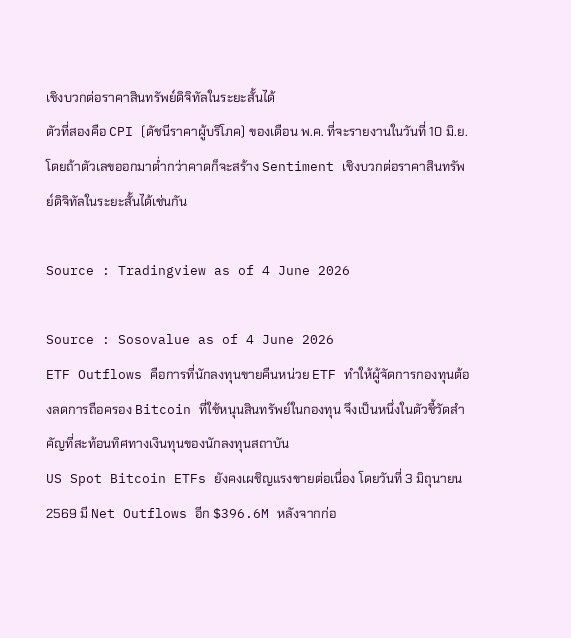เชิงบวกต่อราคาสินทรัพย์ดิจิทัลในระยะสั้นได้
ตัวที่สองคือ CPI (ดัชนีราคาผู้บริโภค) ของเดือน พ.ค. ที่จะรายงานในวันที่ 10 มิ.ย. โดยถ้าตัวเลขออกมาต่ำกว่าคาดก็จะสร้าง Sentiment เชิงบวกต่อราคาสินทรัพย์ดิจิทัลในระยะสั้นได้เช่นกัน

Source : Tradingview as of 4 June 2026

Source : Sosovalue as of 4 June 2026
ETF Outflows คือการที่นักลงทุนขายคืนหน่วย ETF ทำให้ผู้จัดการกองทุนต้องลดการถือครอง Bitcoin ที่ใช้หนุนสินทรัพย์ในกองทุน จึงเป็นหนึ่งในตัวชี้วัดสำคัญที่สะท้อนทิศทางเงินทุนของนักลงทุนสถาบัน
US Spot Bitcoin ETFs ยังคงเผชิญแรงขายต่อเนื่อง โดยวันที่ 3 มิถุนายน 2569 มี Net Outflows อีก $396.6M หลังจากก่อ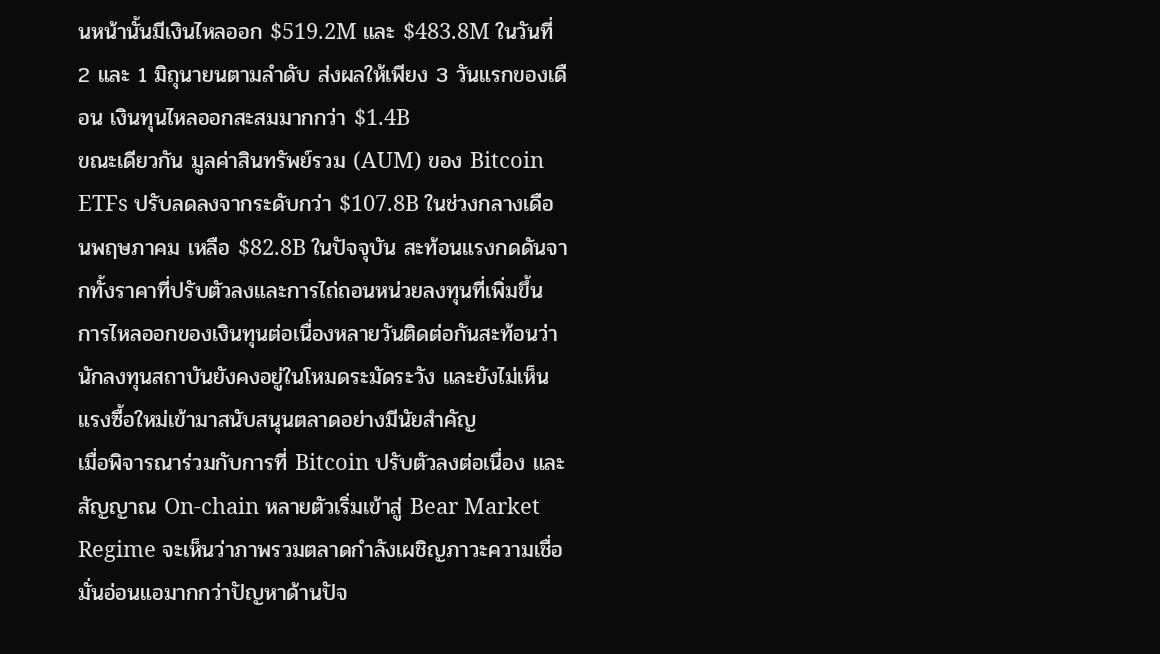นหน้านั้นมีเงินไหลออก $519.2M และ $483.8M ในวันที่ 2 และ 1 มิถุนายนตามลำดับ ส่งผลให้เพียง 3 วันแรกของเดือน เงินทุนไหลออกสะสมมากกว่า $1.4B
ขณะเดียวกัน มูลค่าสินทรัพย์รวม (AUM) ของ Bitcoin ETFs ปรับลดลงจากระดับกว่า $107.8B ในช่วงกลางเดือนพฤษภาคม เหลือ $82.8B ในปัจจุบัน สะท้อนแรงกดดันจากทั้งราคาที่ปรับตัวลงและการไถ่ถอนหน่วยลงทุนที่เพิ่มขึ้น
การไหลออกของเงินทุนต่อเนื่องหลายวันติดต่อกันสะท้อนว่านักลงทุนสถาบันยังคงอยู่ในโหมดระมัดระวัง และยังไม่เห็นแรงซื้อใหม่เข้ามาสนับสนุนตลาดอย่างมีนัยสำคัญ
เมื่อพิจารณาร่วมกับการที่ Bitcoin ปรับตัวลงต่อเนื่อง และสัญญาณ On-chain หลายตัวเริ่มเข้าสู่ Bear Market Regime จะเห็นว่าภาพรวมตลาดกำลังเผชิญภาวะความเชื่อมั่นอ่อนแอมากกว่าปัญหาด้านปัจ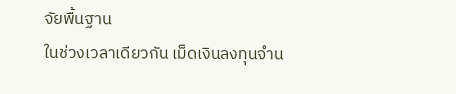จัยพื้นฐาน
ในช่วงเวลาเดียวกัน เม็ดเงินลงทุนจำน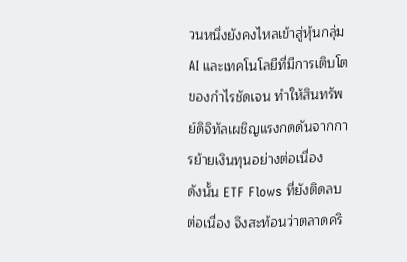วนหนึ่งยังคงไหลเข้าสู่หุ้นกลุ่ม AI และเทคโนโลยีที่มีการเติบโตของกำไรชัดเจน ทำให้สินทรัพย์ดิจิทัลเผชิญแรงกดดันจากการย้ายเงินทุนอย่างต่อเนื่อง
ดังนั้น ETF Flows ที่ยังติดลบต่อเนื่อง จึงสะท้อนว่าตลาดคริ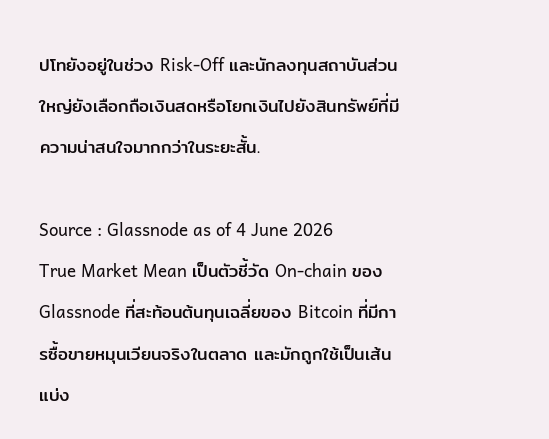ปโทยังอยู่ในช่วง Risk-Off และนักลงทุนสถาบันส่วนใหญ่ยังเลือกถือเงินสดหรือโยกเงินไปยังสินทรัพย์ที่มีความน่าสนใจมากกว่าในระยะสั้น.

Source : Glassnode as of 4 June 2026
True Market Mean เป็นตัวชี้วัด On-chain ของ Glassnode ที่สะท้อนต้นทุนเฉลี่ยของ Bitcoin ที่มีการซื้อขายหมุนเวียนจริงในตลาด และมักถูกใช้เป็นเส้นแบ่ง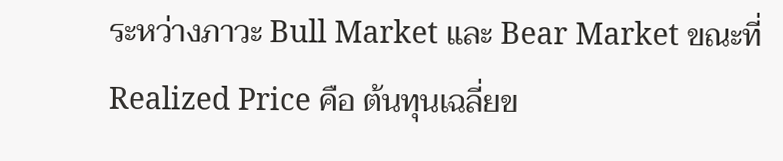ระหว่างภาวะ Bull Market และ Bear Market ขณะที่ Realized Price คือ ต้นทุนเฉลี่ยข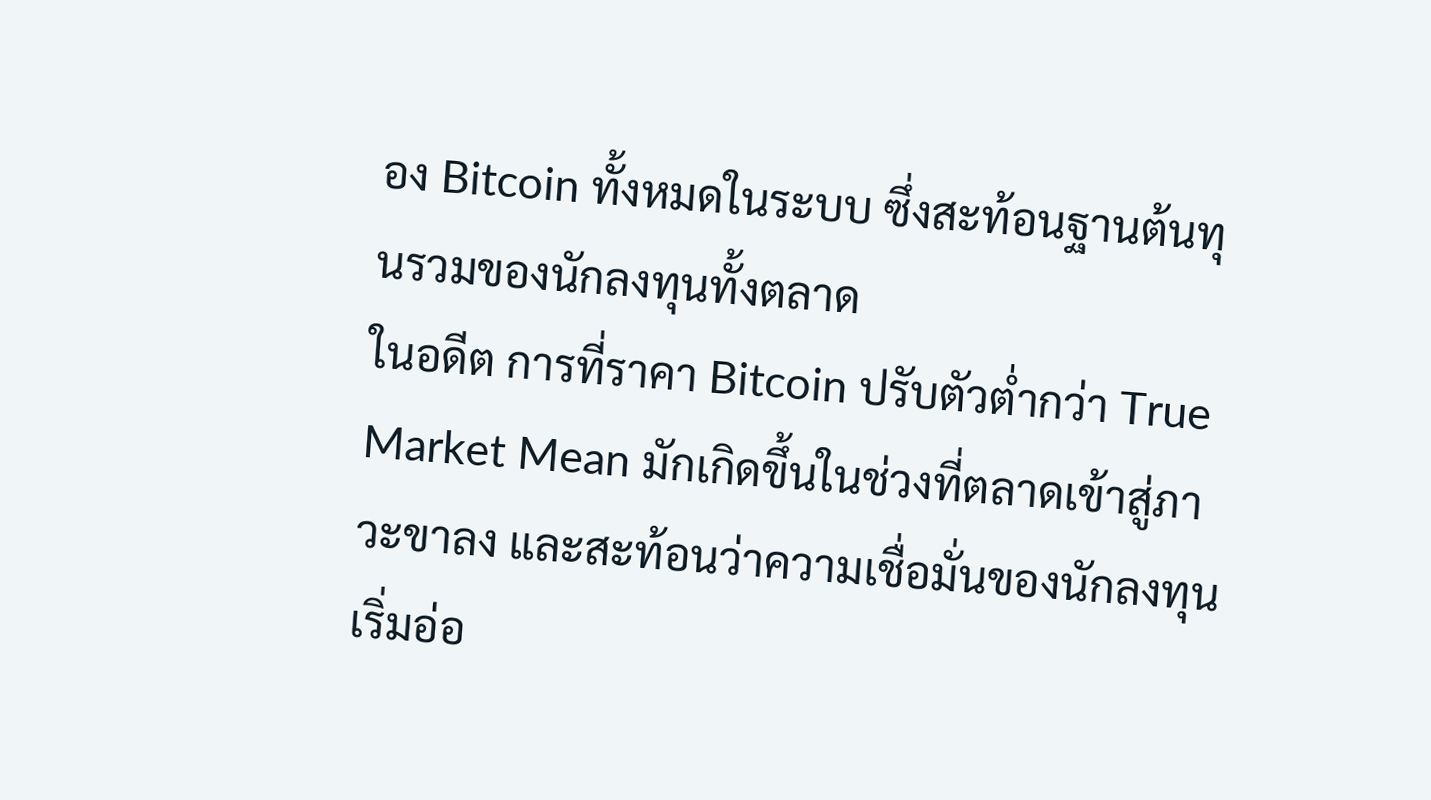อง Bitcoin ทั้งหมดในระบบ ซึ่งสะท้อนฐานต้นทุนรวมของนักลงทุนทั้งตลาด
ในอดีต การที่ราคา Bitcoin ปรับตัวต่ำกว่า True Market Mean มักเกิดขึ้นในช่วงที่ตลาดเข้าสู่ภาวะขาลง และสะท้อนว่าความเชื่อมั่นของนักลงทุนเริ่มอ่อ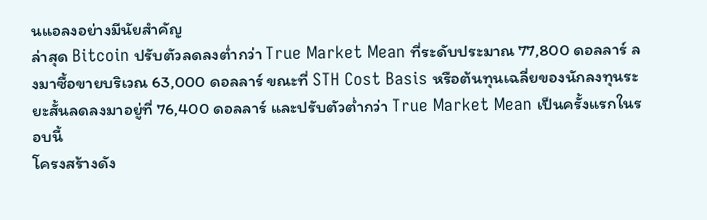นแอลงอย่างมีนัยสำคัญ
ล่าสุด Bitcoin ปรับตัวลดลงต่ำกว่า True Market Mean ที่ระดับประมาณ 77,800 ดอลลาร์ ลงมาซื้อขายบริเวณ 63,000 ดอลลาร์ ขณะที่ STH Cost Basis หรือต้นทุนเฉลี่ยของนักลงทุนระยะสั้นลดลงมาอยู่ที่ 76,400 ดอลลาร์ และปรับตัวต่ำกว่า True Market Mean เป็นครั้งแรกในรอบนี้
โครงสร้างดัง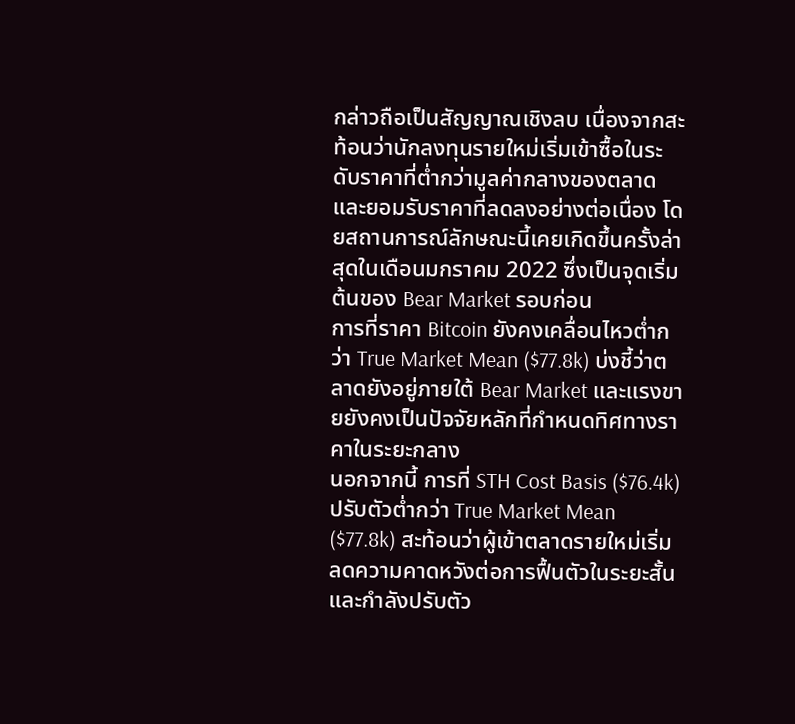กล่าวถือเป็นสัญญาณเชิงลบ เนื่องจากสะท้อนว่านักลงทุนรายใหม่เริ่มเข้าซื้อในระดับราคาที่ต่ำกว่ามูลค่ากลางของตลาด และยอมรับราคาที่ลดลงอย่างต่อเนื่อง โดยสถานการณ์ลักษณะนี้เคยเกิดขึ้นครั้งล่าสุดในเดือนมกราคม 2022 ซึ่งเป็นจุดเริ่มต้นของ Bear Market รอบก่อน
การที่ราคา Bitcoin ยังคงเคลื่อนไหวต่ำกว่า True Market Mean ($77.8k) บ่งชี้ว่าตลาดยังอยู่ภายใต้ Bear Market และแรงขายยังคงเป็นปัจจัยหลักที่กำหนดทิศทางราคาในระยะกลาง
นอกจากนี้ การที่ STH Cost Basis ($76.4k) ปรับตัวต่ำกว่า True Market Mean ($77.8k) สะท้อนว่าผู้เข้าตลาดรายใหม่เริ่มลดความคาดหวังต่อการฟื้นตัวในระยะสั้น และกำลังปรับตัว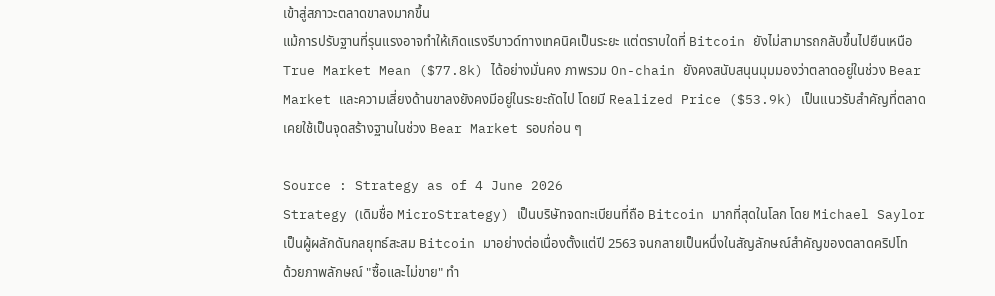เข้าสู่สภาวะตลาดขาลงมากขึ้น
แม้การปรับฐานที่รุนแรงอาจทำให้เกิดแรงรีบาวด์ทางเทคนิคเป็นระยะ แต่ตราบใดที่ Bitcoin ยังไม่สามารถกลับขึ้นไปยืนเหนือ True Market Mean ($77.8k) ได้อย่างมั่นคง ภาพรวม On-chain ยังคงสนับสนุนมุมมองว่าตลาดอยู่ในช่วง Bear Market และความเสี่ยงด้านขาลงยังคงมีอยู่ในระยะถัดไป โดยมี Realized Price ($53.9k) เป็นแนวรับสำคัญที่ตลาดเคยใช้เป็นจุดสร้างฐานในช่วง Bear Market รอบก่อน ๆ

Source : Strategy as of 4 June 2026
Strategy (เดิมชื่อ MicroStrategy) เป็นบริษัทจดทะเบียนที่ถือ Bitcoin มากที่สุดในโลก โดย Michael Saylor เป็นผู้ผลักดันกลยุทธ์สะสม Bitcoin มาอย่างต่อเนื่องตั้งแต่ปี 2563 จนกลายเป็นหนึ่งในสัญลักษณ์สำคัญของตลาดคริปโท
ด้วยภาพลักษณ์ "ซื้อและไม่ขาย" ทำ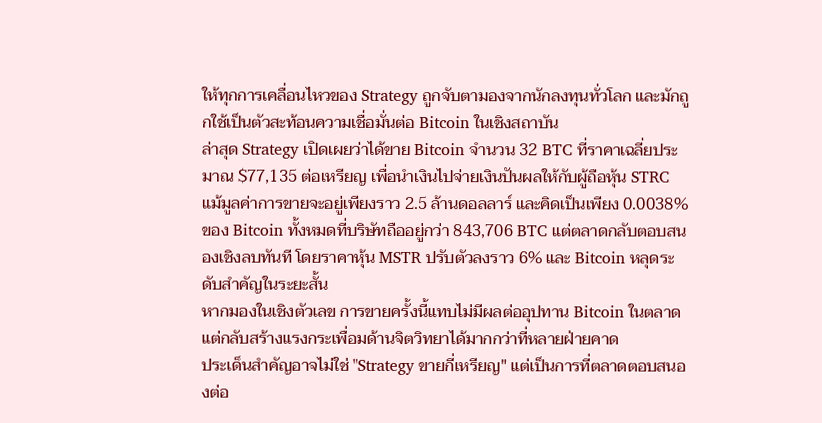ให้ทุกการเคลื่อนไหวของ Strategy ถูกจับตามองจากนักลงทุนทั่วโลก และมักถูกใช้เป็นตัวสะท้อนความเชื่อมั่นต่อ Bitcoin ในเชิงสถาบัน
ล่าสุด Strategy เปิดเผยว่าได้ขาย Bitcoin จำนวน 32 BTC ที่ราคาเฉลี่ยประมาณ $77,135 ต่อเหรียญ เพื่อนำเงินไปจ่ายเงินปันผลให้กับผู้ถือหุ้น STRC
แม้มูลค่าการขายจะอยู่เพียงราว 2.5 ล้านดอลลาร์ และคิดเป็นเพียง 0.0038% ของ Bitcoin ทั้งหมดที่บริษัทถืออยู่กว่า 843,706 BTC แต่ตลาดกลับตอบสนองเชิงลบทันที โดยราคาหุ้น MSTR ปรับตัวลงราว 6% และ Bitcoin หลุดระดับสำคัญในระยะสั้น
หากมองในเชิงตัวเลข การขายครั้งนี้แทบไม่มีผลต่ออุปทาน Bitcoin ในตลาด แต่กลับสร้างแรงกระเพื่อมด้านจิตวิทยาได้มากกว่าที่หลายฝ่ายคาด
ประเด็นสำคัญอาจไม่ใช่ "Strategy ขายกี่เหรียญ" แต่เป็นการที่ตลาดตอบสนองต่อ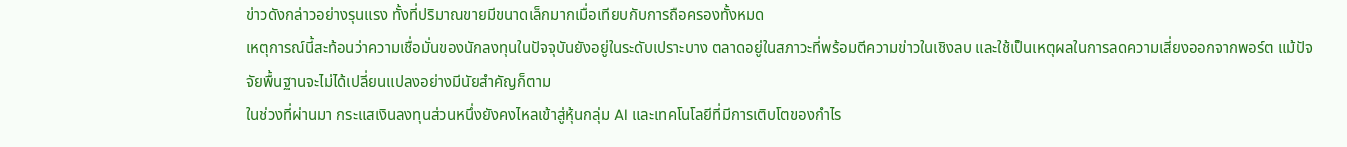ข่าวดังกล่าวอย่างรุนแรง ทั้งที่ปริมาณขายมีขนาดเล็กมากเมื่อเทียบกับการถือครองทั้งหมด
เหตุการณ์นี้สะท้อนว่าความเชื่อมั่นของนักลงทุนในปัจจุบันยังอยู่ในระดับเปราะบาง ตลาดอยู่ในสภาวะที่พร้อมตีความข่าวในเชิงลบ และใช้เป็นเหตุผลในการลดความเสี่ยงออกจากพอร์ต แม้ปัจจัยพื้นฐานจะไม่ได้เปลี่ยนแปลงอย่างมีนัยสำคัญก็ตาม
ในช่วงที่ผ่านมา กระแสเงินลงทุนส่วนหนึ่งยังคงไหลเข้าสู่หุ้นกลุ่ม AI และเทคโนโลยีที่มีการเติบโตของกำไร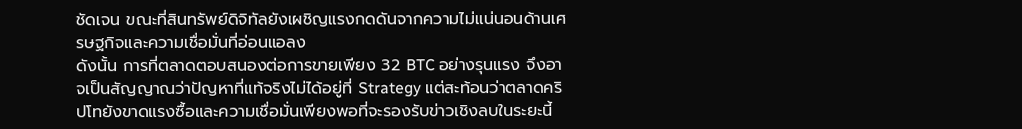ชัดเจน ขณะที่สินทรัพย์ดิจิทัลยังเผชิญแรงกดดันจากความไม่แน่นอนด้านเศรษฐกิจและความเชื่อมั่นที่อ่อนแอลง
ดังนั้น การที่ตลาดตอบสนองต่อการขายเพียง 32 BTC อย่างรุนแรง จึงอาจเป็นสัญญาณว่าปัญหาที่แท้จริงไม่ได้อยู่ที่ Strategy แต่สะท้อนว่าตลาดคริปโทยังขาดแรงซื้อและความเชื่อมั่นเพียงพอที่จะรองรับข่าวเชิงลบในระยะนี้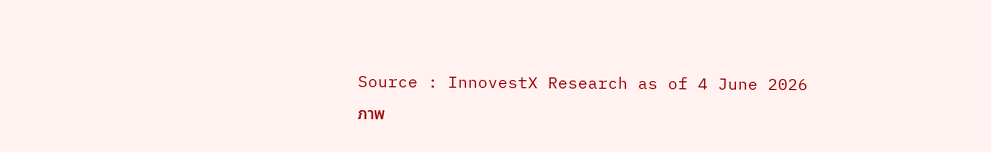Source : InnovestX Research as of 4 June 2026
ภาพ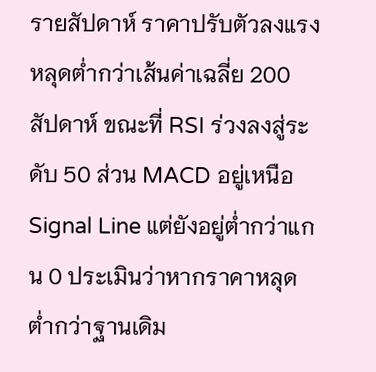รายสัปดาห์ ราคาปรับตัวลงแรงหลุดต่ำกว่าเส้นค่าเฉลี่ย 200 สัปดาห์ ขณะที่ RSI ร่วงลงสู่ระดับ 50 ส่วน MACD อยู่เหนือ Signal Line แต่ยังอยู่ต่ำกว่าแกน 0 ประเมินว่าหากราคาหลุดต่ำกว่าฐานเดิม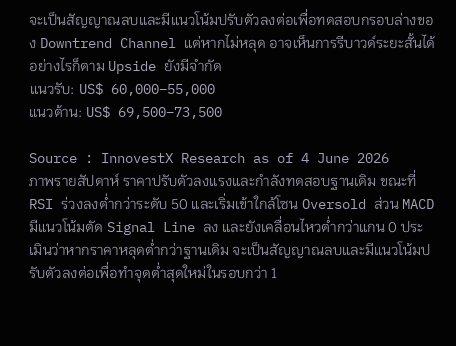จะเป็นสัญญาณลบและมีแนวโน้มปรับตัวลงต่อเพื่อทดสอบกรอบล่างของ Downtrend Channel แต่หากไม่หลุด อาจเห็นการรีบาวด์ระยะสั้นได้ อย่างไรก็ตาม Upside ยังมีจำกัด
แนวรับ: US$ 60,000–55,000
แนวต้าน: US$ 69,500–73,500

Source : InnovestX Research as of 4 June 2026
ภาพรายสัปดาห์ ราคาปรับตัวลงแรงและกำลังทดสอบฐานเดิม ขณะที่ RSI ร่วงลงต่ำกว่าระดับ 50 และเริ่มเข้าใกล้โซน Oversold ส่วน MACD มีแนวโน้มตัด Signal Line ลง และยังเคลื่อนไหวต่ำกว่าแกน 0 ประเมินว่าหากราคาหลุดต่ำกว่าฐานเดิม จะเป็นสัญญาณลบและมีแนวโน้มปรับตัวลงต่อเพื่อทำจุดต่ำสุดใหม่ในรอบกว่า 1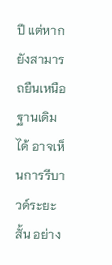ปี แต่หากยังสามารถยืนเหนือฐานเดิมได้ อาจเห็นการรีบาวด์ระยะสั้น อย่าง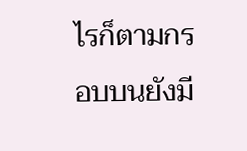ไรก็ตามกรอบบนยังมี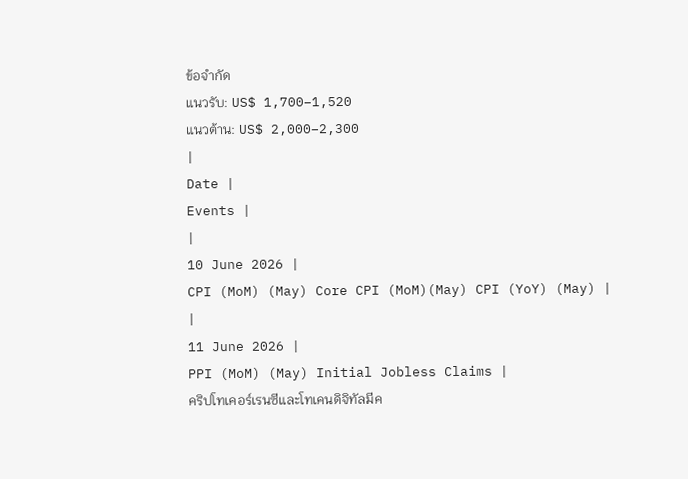ข้อจำกัด
แนวรับ: US$ 1,700–1,520
แนวต้าน: US$ 2,000–2,300
|
Date |
Events |
|
10 June 2026 |
CPI (MoM) (May) Core CPI (MoM)(May) CPI (YoY) (May) |
|
11 June 2026 |
PPI (MoM) (May) Initial Jobless Claims |
คริปโทเคอร์เรนซีและโทเคนดิจิทัลมีค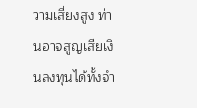วามเสี่ยงสูง ท่านอาจสูญเสียเงินลงทุนได้ทั้งจำ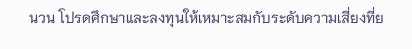นวน โปรดศึกษาและลงทุนให้เหมาะสมกับระดับความเสี่ยงที่ย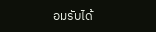อมรับได้